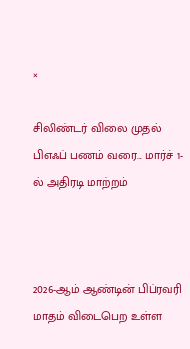×

சிலிண்டர் விலை முதல் பிஎஃப் பணம் வரை... மார்ச் 1-ல் அதிரடி மாற்றம்



2026-ஆம் ஆண்டின் பிப்ரவரி மாதம் விடைபெற உள்ள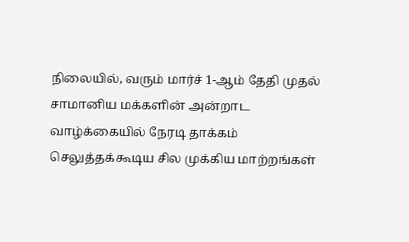நிலையில், வரும் மார்ச் 1-ஆம் தேதி முதல் சாமானிய மக்களின் அன்றாட வாழ்க்கையில் நேரடி தாக்கம் செலுத்தக்கூடிய சில முக்கிய மாற்றங்கள்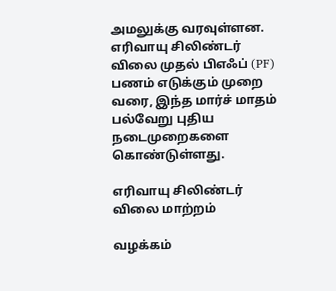அமலுக்கு வரவுள்ளன. எரிவாயு சிலிண்டர் விலை முதல் பிஎஃப் (PF) பணம் எடுக்கும் முறை வரை, இந்த மார்ச் மாதம் பல்வேறு புதிய நடைமுறைகளை கொண்டுள்ளது.

எரிவாயு சிலிண்டர் விலை மாற்றம்

வழக்கம்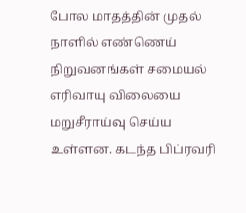போல மாதத்தின் முதல் நாளில் எண்ணெய் நிறுவனங்கள் சமையல் எரிவாயு விலையை மறுசீராய்வு செய்ய உள்ளன. கடந்த பிப்ரவரி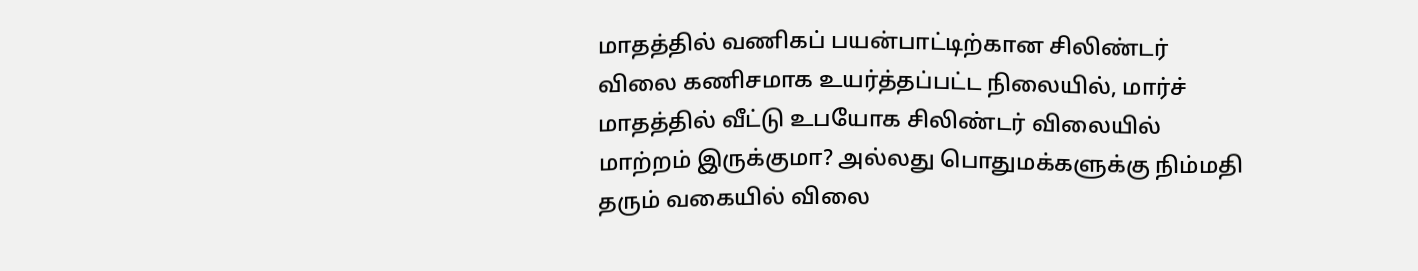மாதத்தில் வணிகப் பயன்பாட்டிற்கான சிலிண்டர் விலை கணிசமாக உயர்த்தப்பட்ட நிலையில், மார்ச் மாதத்தில் வீட்டு உபயோக சிலிண்டர் விலையில் மாற்றம் இருக்குமா? அல்லது பொதுமக்களுக்கு நிம்மதி தரும் வகையில் விலை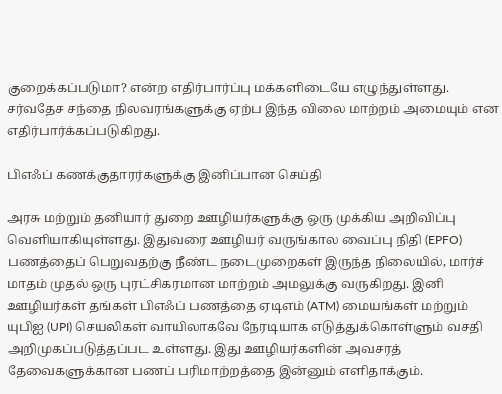குறைக்கப்படுமா? என்ற எதிர்பார்ப்பு மக்களிடையே எழுந்துள்ளது. சர்வதேச சந்தை நிலவரங்களுக்கு ஏற்ப இந்த விலை மாற்றம் அமையும் என எதிர்பார்க்கப்படுகிறது.

பிஎஃப் கணக்குதாரர்களுக்கு இனிப்பான செய்தி

அரசு மற்றும் தனியார் துறை ஊழியர்களுக்கு ஒரு முக்கிய அறிவிப்பு வெளியாகியுள்ளது. இதுவரை ஊழியர் வருங்கால வைப்பு நிதி (EPFO) பணத்தைப் பெறுவதற்கு நீண்ட நடைமுறைகள் இருந்த நிலையில், மார்ச் மாதம் முதல் ஒரு புரட்சிகரமான மாற்றம் அமலுக்கு வருகிறது. இனி ஊழியர்கள் தங்கள் பிஎஃப் பணத்தை ஏடிஎம் (ATM) மையங்கள் மற்றும் யுபிஐ (UPI) செயலிகள் வாயிலாகவே நேரடியாக எடுத்துக்கொள்ளும் வசதி அறிமுகப்படுத்தப்பட உள்ளது. இது ஊழியர்களின் அவசரத் தேவைகளுக்கான பணப் பரிமாற்றத்தை இன்னும் எளிதாக்கும்.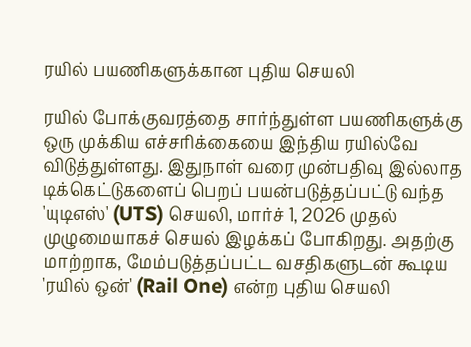ரயில் பயணிகளுக்கான புதிய செயலி

ரயில் போக்குவரத்தை சார்ந்துள்ள பயணிகளுக்கு ஒரு முக்கிய எச்சரிக்கையை இந்திய ரயில்வே விடுத்துள்ளது. இதுநாள் வரை முன்பதிவு இல்லாத டிக்கெட்டுகளைப் பெறப் பயன்படுத்தப்பட்டு வந்த 'யுடிஎஸ்' (UTS) செயலி, மார்ச் 1, 2026 முதல் முழுமையாகச் செயல் இழக்கப் போகிறது. அதற்கு மாற்றாக, மேம்படுத்தப்பட்ட வசதிகளுடன் கூடிய 'ரயில் ஒன்' (Rail One) என்ற புதிய செயலி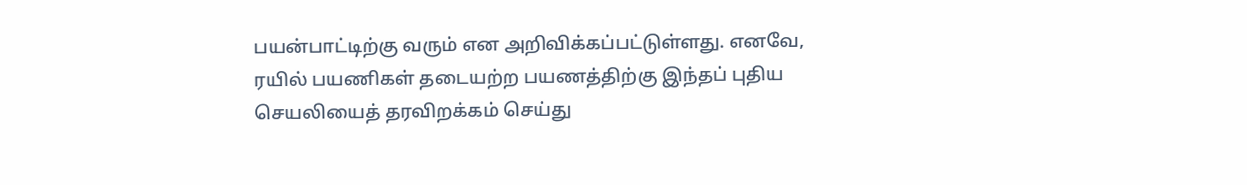பயன்பாட்டிற்கு வரும் என அறிவிக்கப்பட்டுள்ளது. எனவே, ரயில் பயணிகள் தடையற்ற பயணத்திற்கு இந்தப் புதிய செயலியைத் தரவிறக்கம் செய்து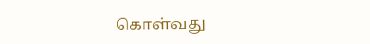கொள்வது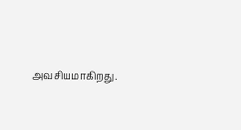அவசியமாகிறது.